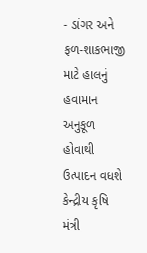- ડાંગર અને ફળ-શાકભાજી માટે હાલનું હવામાન અનુકૂળ હોવાથી ઉત્પાદન વધશે
કેન્દ્રીય કૃષિ મંત્રી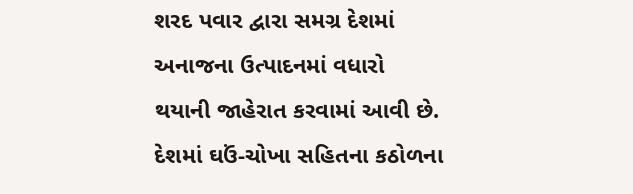શરદ પવાર દ્વારા સમગ્ર દેશમાં અનાજના ઉત્પાદનમાં વધારો થયાની જાહેરાત કરવામાં આવી છે. દેશમાં ઘઉં-ચોખા સહિતના કઠોળના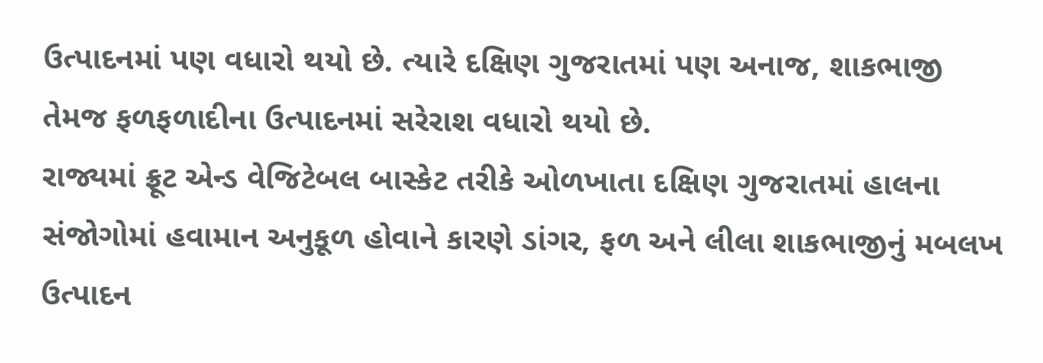ઉત્પાદનમાં પણ વધારો થયો છે. ત્યારે દક્ષિણ ગુજરાતમાં પણ અનાજ, શાકભાજી તેમજ ફળફળાદીના ઉત્પાદનમાં સરેરાશ વધારો થયો છે.
રાજ્યમાં ફ્રૂટ એન્ડ વેજિટેબલ બાસ્કેટ તરીકે ઓળખાતા દક્ષિણ ગુજરાતમાં હાલના સંજોગોમાં હવામાન અનુકૂળ હોવાને કારણે ડાંગર, ફળ અને લીલા શાકભાજીનું મબલખ ઉત્પાદન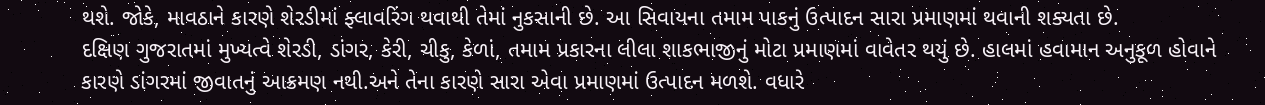થશે. જોકે, માવઠાને કારણે શેરડીમાં ફ્લાવરિંગ થવાથી તેમાં નુકસાની છે. આ સિવાયના તમામ પાકનું ઉત્પાદન સારા પ્રમાણમાં થવાની શક્યતા છે.
દક્ષિણ ગુજરાતમાં મુખ્યત્વે શેરડી, ડાંગર, કેરી, ચીકુ, કેળાં, તમામ પ્રકારના લીલા શાકભાજીનું મોટા પ્રમાણમાં વાવેતર થયું છે. હાલમાં હવામાન અનુકૂળ હોવાને કારણે ડાંગરમાં જીવાતનું આક્રમણ નથી.અને તેના કારણે સારા એવા પ્રમાણમાં ઉત્પાદન મળશે. વધારે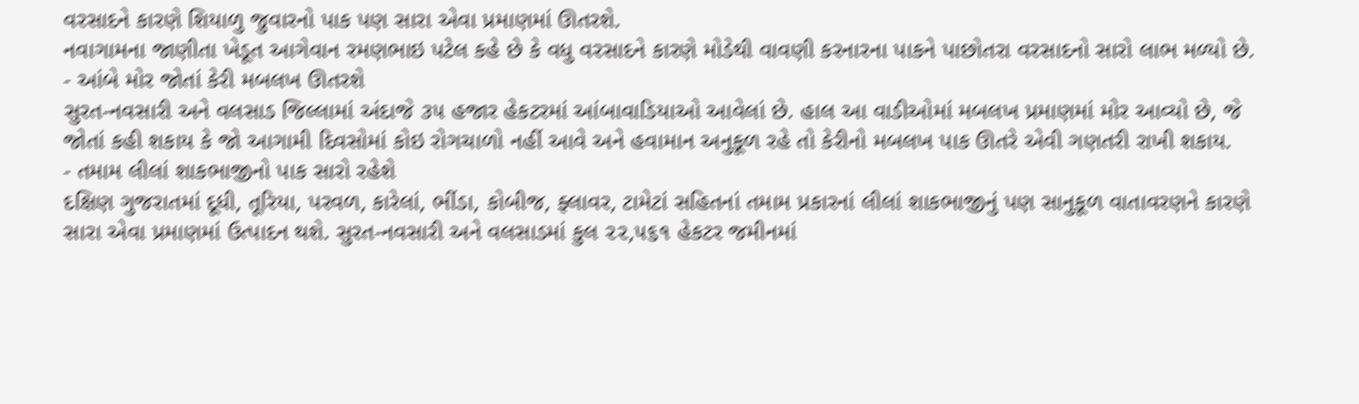વરસાદને કારણે શિયાળુ જુવારનો પાક પણ સારા એવા પ્રમાણમાં ઊતરશે.
નવાગામના જાણીતા ખેડૂત આગેવાન રમણભાઇ પટેલ કહે છે કે વધુ વરસાદને કારણે મોડેથી વાવણી કરનારના પાકને પાછોતરા વરસાદનો સારો લાભ મળ્યો છે.
- આંબે મોર જોતાં કેરી મબલખ ઊતરશે
સુરત-નવસારી અને વલસાડ જિલ્લામાં અંદાજે ૩૫ હજાર હેકટરમાં આંબાવાડિયાઓ આવેલાં છે. હાલ આ વાડીઓમાં મબલખ પ્રમાણમાં મોર આવ્યો છે, જે જોતાં કહી શકાય કે જો આગામી દિવસોમાં કોઇ રોગચાળો નહીં આવે અને હવામાન અનુકૂળ રહે તો કેરીનો મબલખ પાક ઊતરે એવી ગણતરી રાખી શકાય.
- તમામ લીલાં શાકભાજીનો પાક સારો રહેશે
દક્ષિણ ગુજરાતમાં દૂધી, તૂરિયા, પરવળ, કારેલાં, ભીંડા, કોબીજ, ફ્લાવર, ટામેટાં સહિતનાં તમામ પ્રકારનાં લીલાં શાકભાજીનું પણ સાનુકૂળ વાતાવરણને કારણે સારા એવા પ્રમાણમાં ઉત્પાદન થશે. સુરત-નવસારી અને વલસાડમાં કુલ ૨૨,૫૬૧ હેકટર જમીનમાં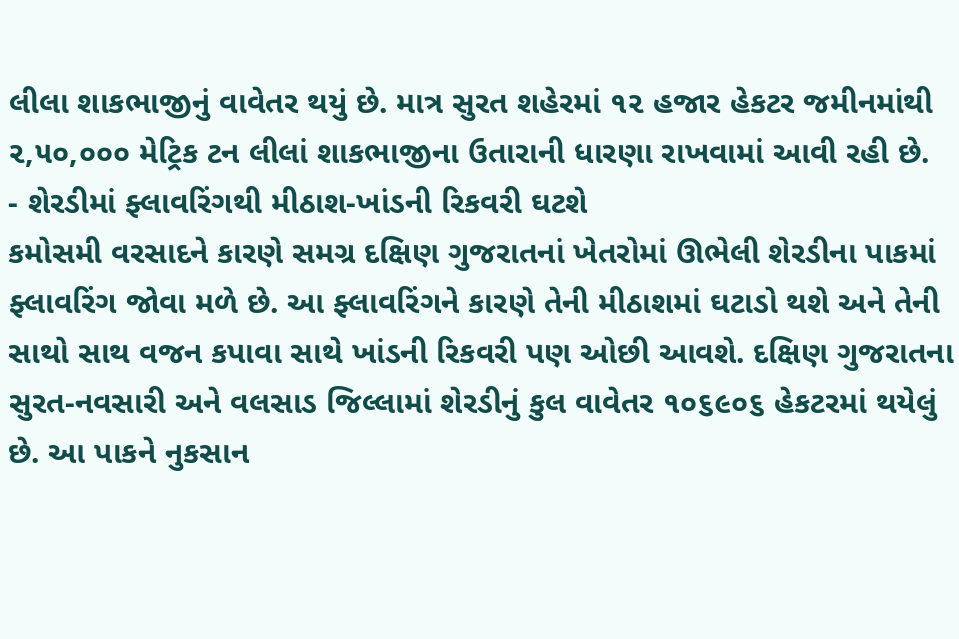લીલા શાકભાજીનું વાવેતર થયું છે. માત્ર સુરત શહેરમાં ૧૨ હજાર હેકટર જમીનમાંથી ૨,૫૦,૦૦૦ મેટ્રિક ટન લીલાં શાકભાજીના ઉતારાની ધારણા રાખવામાં આવી રહી છે.
- શેરડીમાં ફ્લાવરિંગથી મીઠાશ-ખાંડની રિકવરી ઘટશે
કમોસમી વરસાદને કારણે સમગ્ર દક્ષિણ ગુજરાતનાં ખેતરોમાં ઊભેલી શેરડીના પાકમાં ફ્લાવરિંગ જોવા મળે છે. આ ફ્લાવરિંગને કારણે તેની મીઠાશમાં ઘટાડો થશે અને તેની સાથો સાથ વજન કપાવા સાથે ખાંડની રિકવરી પણ ઓછી આવશે. દક્ષિણ ગુજરાતના સુરત-નવસારી અને વલસાડ જિલ્લામાં શેરડીનું કુલ વાવેતર ૧૦૬૯૦૬ હેકટરમાં થયેલું છે. આ પાકને નુકસાન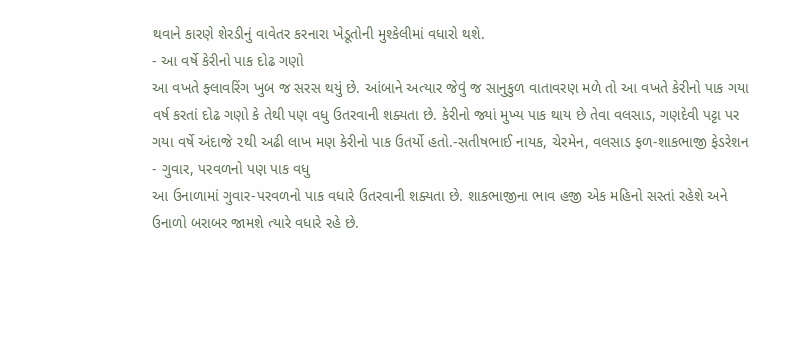થવાને કારણે શેરડીનું વાવેતર કરનારા ખેડૂતોની મુશ્કેલીમાં વધારો થશે.
- આ વર્ષે કેરીનો પાક દોઢ ગણો
આ વખતે ફ્લાવરિંગ ખુબ જ સરસ થયું છે. આંબાને અત્યાર જેવું જ સાનુકુળ વાતાવરણ મળે તો આ વખતે કેરીનો પાક ગયા વર્ષ કરતાં દોઢ ગણો કે તેથી પણ વધુ ઉતરવાની શક્યતા છે. કેરીનો જ્યાં મુખ્ય પાક થાય છે તેવા વલસાડ, ગણદેવી પટ્ટા પર ગયા વર્ષે અંદાજે ૨થી અઢી લાખ મણ કેરીનો પાક ઉતર્યો હતો.-સતીષભાઈ નાયક, ચેરમેન, વલસાડ ફળ-શાકભાજી ફેડરેશન
- ગુવાર, પરવળનો પણ પાક વધુ
આ ઉનાળામાં ગુવાર-પરવળનો પાક વધારે ઉતરવાની શક્યતા છે. શાકભાજીના ભાવ હજી એક મહિનો સસ્તાં રહેશે અને ઉનાળો બરાબર જામશે ત્યારે વધારે રહે છે.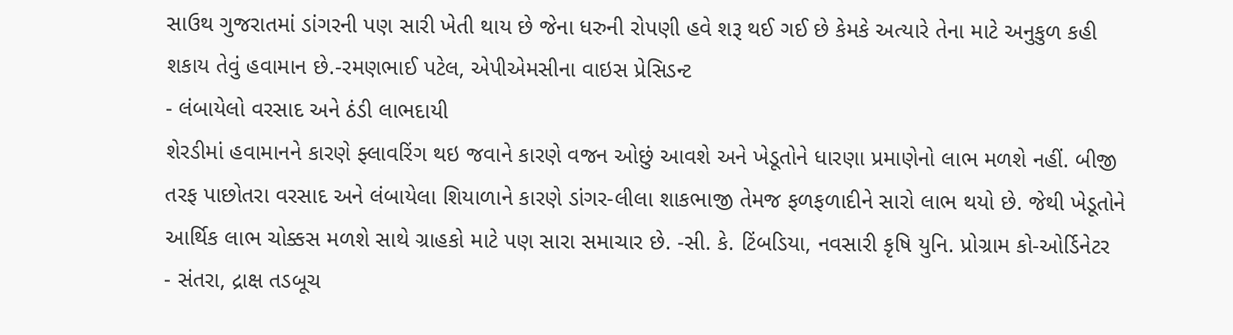સાઉથ ગુજરાતમાં ડાંગરની પણ સારી ખેતી થાય છે જેના ધરુની રોપણી હવે શરૂ થઈ ગઈ છે કેમકે અત્યારે તેના માટે અનુકુળ કહી શકાય તેવું હવામાન છે.-રમણભાઈ પટેલ, એપીએમસીના વાઇસ પ્રેસિડન્ટ
- લંબાયેલો વરસાદ અને ઠંડી લાભદાયી
શેરડીમાં હવામાનને કારણે ફ્લાવરિંગ થઇ જવાને કારણે વજન ઓછું આવશે અને ખેડૂતોને ધારણા પ્રમાણેનો લાભ મળશે નહીં. બીજી તરફ પાછોતરા વરસાદ અને લંબાયેલા શિયાળાને કારણે ડાંગર-લીલા શાકભાજી તેમજ ફળફળાદીને સારો લાભ થયો છે. જેથી ખેડૂતોને આર્થિક લાભ ચોક્કસ મળશે સાથે ગ્રાહકો માટે પણ સારા સમાચાર છે. -સી. કે. ટિંબડિયા, નવસારી કૃષિ યુનિ. પ્રોગ્રામ કો-ઓર્ડિનેટર
- સંતરા, દ્રાક્ષ તડબૂચ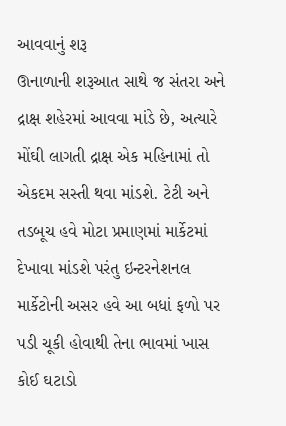આવવાનું શરૂ
ઊનાળાની શરૂઆત સાથે જ સંતરા અને દ્રાક્ષ શહેરમાં આવવા માંડે છે, અત્યારે મોંઘી લાગતી દ્રાક્ષ એક મહિનામાં તો એકદમ સસ્તી થવા માંડશે. ટેટી અને તડબૂચ હવે મોટા પ્રમાણમાં માર્કેટમાં દેખાવા માંડશે પરંતુ ઇન્ટરનેશનલ માર્કેટોની અસર હવે આ બધાં ફળો પર પડી ચૂકી હોવાથી તેના ભાવમાં ખાસ કોઈ ઘટાડો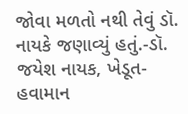જોવા મળતો નથી તેવું ડૉ. નાયકે જણાવ્યું હતું.-ડૉ. જયેશ નાયક, ખેડૂત-હવામાન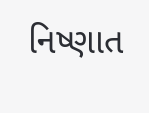નિષ્ણાત